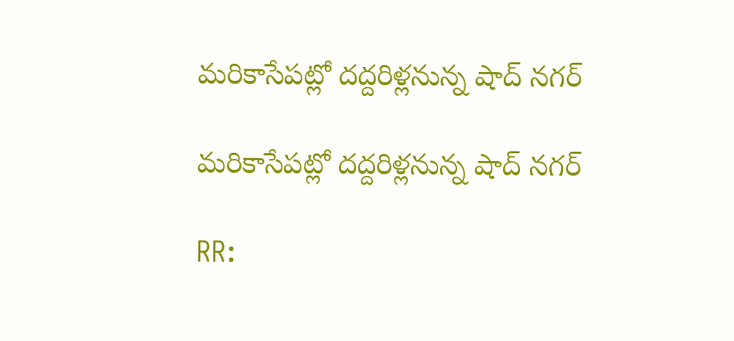మరికాసేపట్లో దద్దరిళ్లనున్న షాద్ నగర్

మరికాసేపట్లో దద్దరిళ్లనున్న షాద్ నగర్

RR: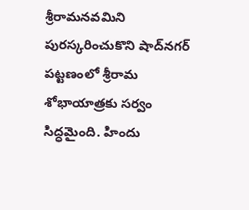శ్రీరామనవమిని పురస్కరించుకొని షాద్‌నగర్ పట్టణంలో శ్రీరామ శోభాయాత్రకు సర్వం సిద్ధమైంది. హిందు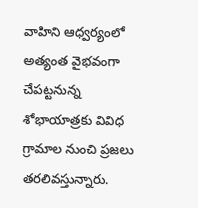వాహిని ఆధ్వర్యంలో అత్యంత వైభవంగా చేపట్టనున్న శోభాయాత్రకు వివిధ గ్రామాల నుంచి ప్రజలు తరలివస్తున్నారు.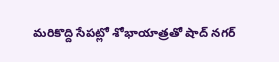మరికొద్ది సేపట్లో శోభాయాత్రతో షాద్ నగర్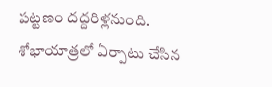పట్టణం దద్దరిళ్లనుంది. శోభాయాత్రలో ఏర్పాటు చేసిన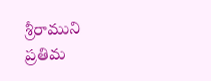శ్రీరాముని ప్రతిమ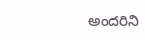అందరిని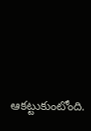ఆకట్టుకుంటోంది.